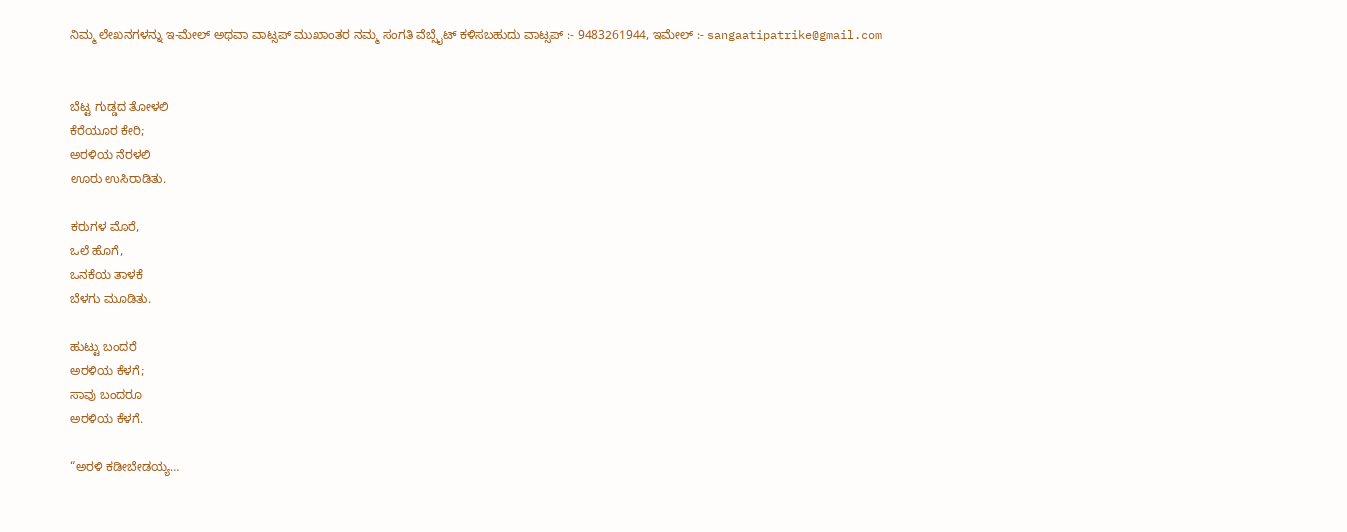ನಿಮ್ಮ ಲೇಖನಗಳನ್ನು ಇ-ಮೇಲ್ ಅಥವಾ ವಾಟ್ಸಪ್ ಮುಖಾಂತರ ನಮ್ಮ ಸಂಗತಿ ವೆಬ್ಸೈಟ್ ಕಳಿಸಬಹುದು ವಾಟ್ಸಪ್‌ :- 9483261944, ಇಮೇಲ್ :- sangaatipatrike@gmail.com


ಬೆಟ್ಟ ಗುಡ್ಡದ ತೋಳಲಿ
ಕೆರೆಯೂರ ಕೇರಿ;
ಅರಳಿಯ ನೆರಳಲಿ
ಊರು ಉಸಿರಾಡಿತು.

ಕರುಗಳ ಮೊರೆ,
ಒಲೆ ಹೊಗೆ,
ಒನಕೆಯ ತಾಳಕೆ
ಬೆಳಗು ಮೂಡಿತು.

ಹುಟ್ಟು ಬಂದರೆ
ಅರಳಿಯ ಕೆಳಗೆ;
ಸಾವು ಬಂದರೂ
ಅರಳಿಯ ಕೆಳಗೆ.

“ಅರಳಿ ಕಡೀಬೇಡಯ್ಯ…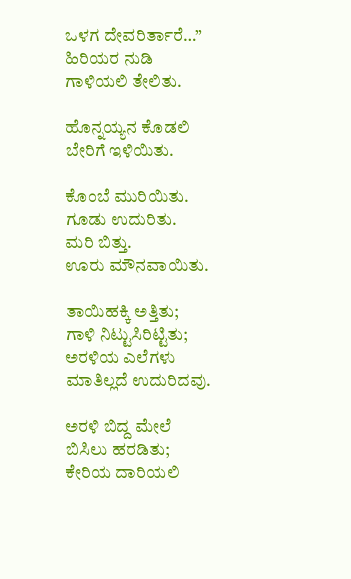ಒಳಗ ದೇವರಿರ್ತಾರೆ…”
ಹಿರಿಯರ ನುಡಿ
ಗಾಳಿಯಲಿ ತೇಲಿತು.

ಹೊನ್ನಯ್ಯನ ಕೊಡಲಿ
ಬೇರಿಗೆ ಇಳಿಯಿತು.

ಕೊಂಬೆ ಮುರಿಯಿತು.
ಗೂಡು ಉದುರಿತು.
ಮರಿ ಬಿತ್ತು.
ಊರು ಮೌನವಾಯಿತು.

ತಾಯಿಹಕ್ಕಿ ಅತ್ತಿತು;
ಗಾಳಿ ನಿಟ್ಟುಸಿರಿಟ್ಟಿತು;
ಅರಳಿಯ ಎಲೆಗಳು
ಮಾತಿಲ್ಲದೆ ಉದುರಿದವು.

ಅರಳಿ ಬಿದ್ದ ಮೇಲೆ
ಬಿಸಿಲು ಹರಡಿತು;
ಕೇರಿಯ ದಾರಿಯಲಿ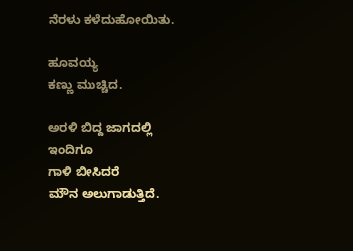ನೆರಳು ಕಳೆದುಹೋಯಿತು.

ಹೂವಯ್ಯ
ಕಣ್ಣು ಮುಚ್ಚಿದ.

ಅರಳಿ ಬಿದ್ದ ಜಾಗದಲ್ಲಿ
ಇಂದಿಗೂ
ಗಾಳಿ ಬೀಸಿದರೆ
ಮೌನ ಅಲುಗಾಡುತ್ತಿದೆ.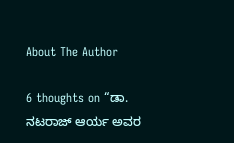About The Author

6 thoughts on “ಡಾ. ನಟರಾಜ್ ಆರ್ಯ ಅವರ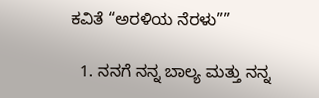ಕವಿತೆ “ಅರಳಿಯ ನೆರಳು””

  1. ನನಗೆ ನನ್ನ ಬಾಲ್ಯ ಮತ್ತು ನನ್ನ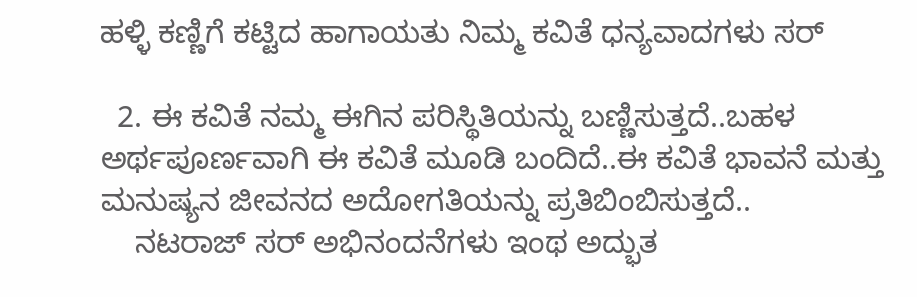ಹಳ್ಳಿ ಕಣ್ಣಿಗೆ ಕಟ್ಟಿದ ಹಾಗಾಯತು ನಿಮ್ಮ ಕವಿತೆ ಧನ್ಯವಾದಗಳು ಸರ್

  2. ಈ ಕವಿತೆ ನಮ್ಮ ಈಗಿನ ಪರಿಸ್ಥಿತಿಯನ್ನು ಬಣ್ಣಿಸುತ್ತದೆ..ಬಹಳ ಅರ್ಥಪೂರ್ಣವಾಗಿ ಈ ಕವಿತೆ ಮೂಡಿ ಬಂದಿದೆ..ಈ ಕವಿತೆ ಭಾವನೆ ಮತ್ತು ಮನುಷ್ಯನ ಜೀವನದ ಅದೋಗತಿಯನ್ನು ಪ್ರತಿಬಿಂಬಿಸುತ್ತದೆ..
    ನಟರಾಜ್ ಸರ್ ಅಭಿನಂದನೆಗಳು ಇಂಥ ಅದ್ಭುತ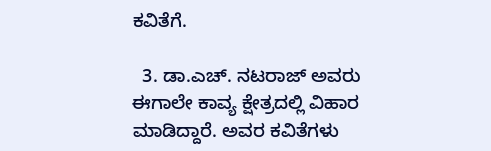ಕವಿತೆಗೆ.

  3. ಡಾ.ಎಚ್. ನಟರಾಜ್ ಅವರು ಈಗಾಲೇ ಕಾವ್ಯ ಕ್ಷೇತ್ರದಲ್ಲಿ ವಿಹಾರ ಮಾಡಿದ್ದಾರೆ. ಅವರ ಕವಿತೆಗಳು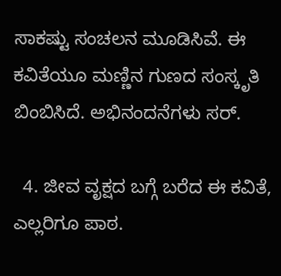ಸಾಕಷ್ಟು ಸಂಚಲನ ಮೂಡಿಸಿವೆ. ಈ ಕವಿತೆಯೂ ಮಣ್ಣಿನ ಗುಣದ ಸಂಸ್ಕೃತಿ ಬಿಂಬಿಸಿದೆ. ಅಭಿನಂದನೆಗಳು ಸರ್.

  4. ಜೀವ ವೃಕ್ಷದ ಬಗ್ಗೆ ಬರೆದ ಈ ಕವಿತೆ, ಎಲ್ಲರಿಗೂ ಪಾಠ.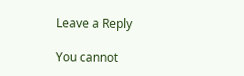Leave a Reply

You cannot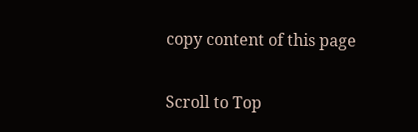copy content of this page

Scroll to Top